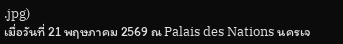.jpg)
เมื่อวันที่ 21 พฤษภาคม 2569 ณ Palais des Nations นครเจ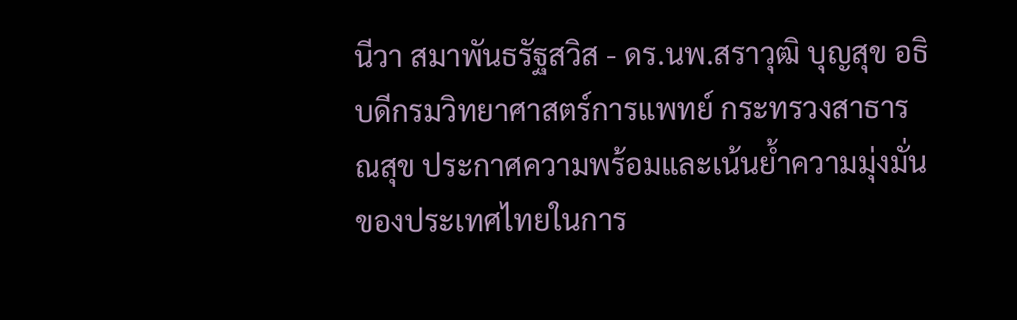นีวา สมาพันธรัฐสวิส - ดร.นพ.สราวุฒิ บุญสุข อธิบดีกรมวิทยาศาสตร์การแพทย์ กระทรวงสาธารณสุข ประกาศความพร้อมและเน้นย้ำความมุ่งมั่นของประเทศไทยในการ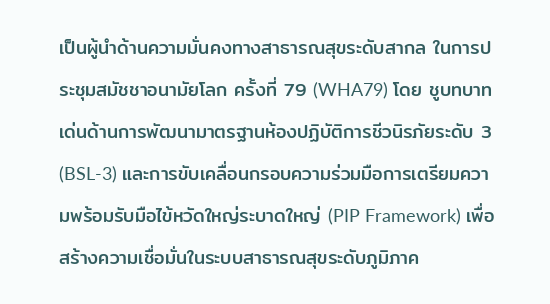เป็นผู้นำด้านความมั่นคงทางสาธารณสุขระดับสากล ในการประชุมสมัชชาอนามัยโลก ครั้งที่ 79 (WHA79) โดย ชูบทบาทเด่นด้านการพัฒนามาตรฐานห้องปฏิบัติการชีวนิรภัยระดับ 3 (BSL-3) และการขับเคลื่อนกรอบความร่วมมือการเตรียมความพร้อมรับมือไข้หวัดใหญ่ระบาดใหญ่ (PIP Framework) เพื่อสร้างความเชื่อมั่นในระบบสาธารณสุขระดับภูมิภาค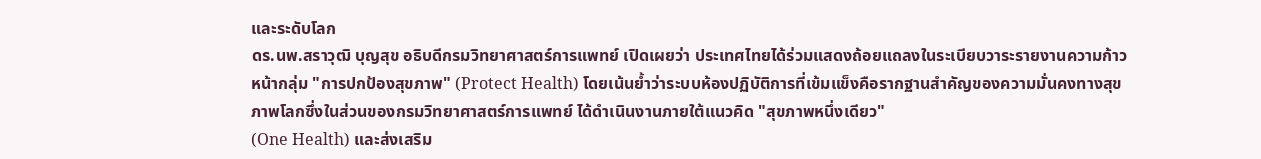และระดับโลก
ดร.นพ.สราวุฒิ บุญสุข อธิบดีกรมวิทยาศาสตร์การแพทย์ เปิดเผยว่า ประเทศไทยได้ร่วมแสดงถ้อยแถลงในระเบียบวาระรายงานความก้าวหน้ากลุ่ม "การปกป้องสุขภาพ" (Protect Health) โดยเน้นย้ำว่าระบบห้องปฏิบัติการที่เข้มแข็งคือรากฐานสำคัญของความมั่นคงทางสุขภาพโลกซึ่งในส่วนของกรมวิทยาศาสตร์การแพทย์ ได้ดำเนินงานภายใต้แนวคิด "สุขภาพหนึ่งเดียว"
(One Health) และส่งเสริม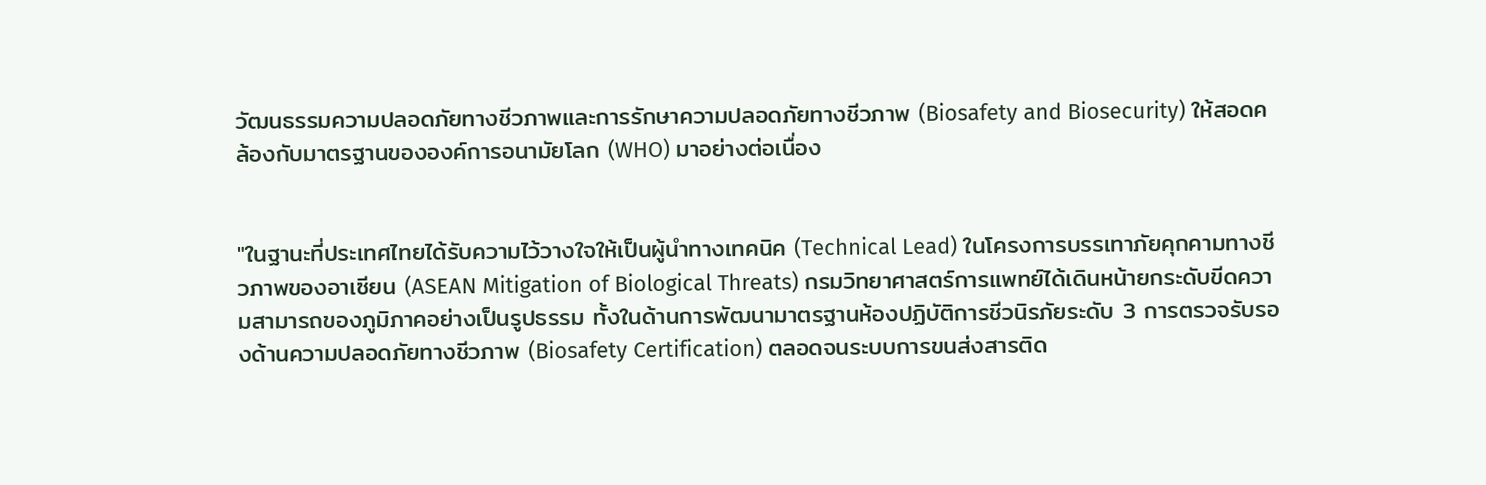วัฒนธรรมความปลอดภัยทางชีวภาพและการรักษาความปลอดภัยทางชีวภาพ (Biosafety and Biosecurity) ให้สอดคล้องกับมาตรฐานขององค์การอนามัยโลก (WHO) มาอย่างต่อเนื่อง


"ในฐานะที่ประเทศไทยได้รับความไว้วางใจให้เป็นผู้นำทางเทคนิค (Technical Lead) ในโครงการบรรเทาภัยคุกคามทางชีวภาพของอาเซียน (ASEAN Mitigation of Biological Threats) กรมวิทยาศาสตร์การแพทย์ได้เดินหน้ายกระดับขีดความสามารถของภูมิภาคอย่างเป็นรูปธรรม ทั้งในด้านการพัฒนามาตรฐานห้องปฏิบัติการชีวนิรภัยระดับ 3 การตรวจรับรองด้านความปลอดภัยทางชีวภาพ (Biosafety Certification) ตลอดจนระบบการขนส่งสารติด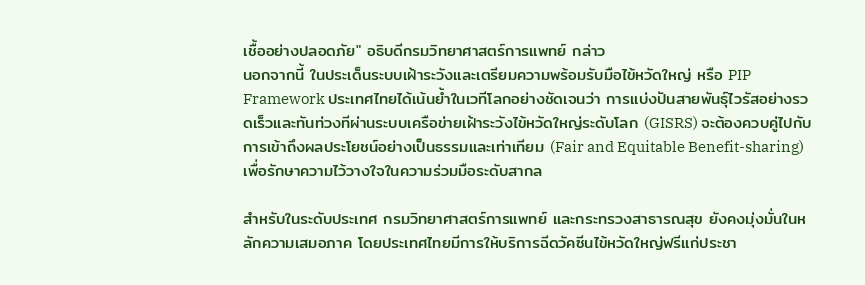เชื้ออย่างปลอดภัย" อธิบดีกรมวิทยาศาสตร์การแพทย์ กล่าว
นอกจากนี้ ในประเด็นระบบเฝ้าระวังและเตรียมความพร้อมรับมือไข้หวัดใหญ่ หรือ PIP Framework ประเทศไทยได้เน้นย้ำในเวทีโลกอย่างชัดเจนว่า การแบ่งปันสายพันธุ์ไวรัสอย่างรวดเร็วและทันท่วงทีผ่านระบบเครือข่ายเฝ้าระวังไข้หวัดใหญ่ระดับโลก (GISRS) จะต้องควบคู่ไปกับการเข้าถึงผลประโยชน์อย่างเป็นธรรมและเท่าเทียม (Fair and Equitable Benefit-sharing) เพื่อรักษาความไว้วางใจในความร่วมมือระดับสากล

สำหรับในระดับประเทศ กรมวิทยาศาสตร์การแพทย์ และกระทรวงสาธารณสุข ยังคงมุ่งมั่นในหลักความเสมอภาค โดยประเทศไทยมีการให้บริการฉีดวัคซีนไข้หวัดใหญ่ฟรีแก่ประชา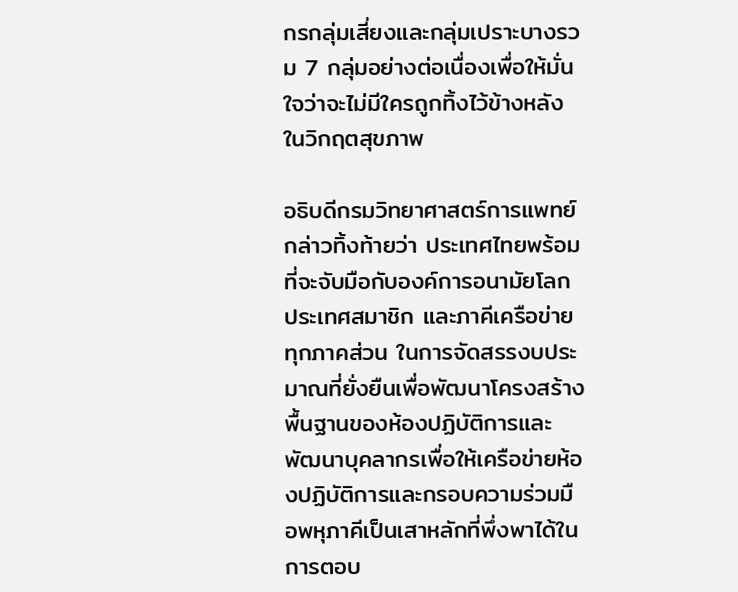กรกลุ่มเสี่ยงและกลุ่มเปราะบางรวม 7 กลุ่มอย่างต่อเนื่องเพื่อให้มั่นใจว่าจะไม่มีใครถูกทิ้งไว้ข้างหลังในวิกฤตสุขภาพ

อธิบดีกรมวิทยาศาสตร์การแพทย์ กล่าวทิ้งท้ายว่า ประเทศไทยพร้อมที่จะจับมือกับองค์การอนามัยโลก ประเทศสมาชิก และภาคีเครือข่ายทุกภาคส่วน ในการจัดสรรงบประมาณที่ยั่งยืนเพื่อพัฒนาโครงสร้างพื้นฐานของห้องปฏิบัติการและพัฒนาบุคลากรเพื่อให้เครือข่ายห้องปฏิบัติการและกรอบความร่วมมือพหุภาคีเป็นเสาหลักที่พึ่งพาได้ในการตอบ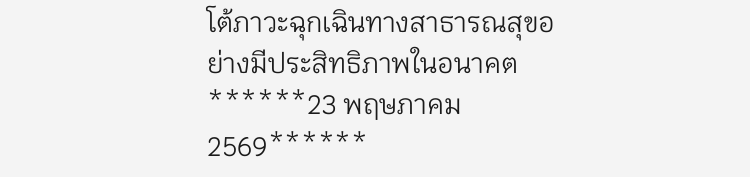โต้ภาวะฉุกเฉินทางสาธารณสุขอย่างมีประสิทธิภาพในอนาคต
******23 พฤษภาคม 2569******